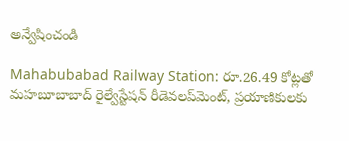అన్వేషించండి

Mahabubabad Railway Station: రూ.26.49 కోట్లతో మహబూబాబాద్‌ రైల్వేస్టేషన్‌ రీడెవలప్‌మెంట్, ప్రయాణికులకు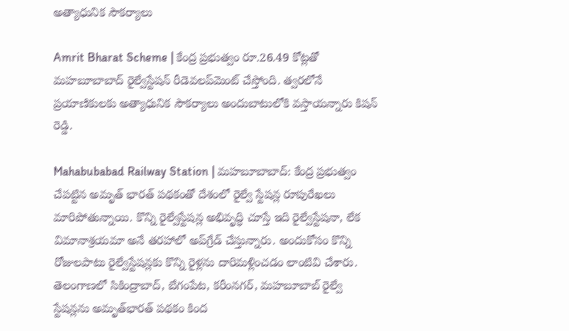అత్యాధునిక సౌకర్యాలు

Amrit Bharat Scheme | కేంద్ర ప్రభుత్వం రూ.26.49 కోట్లతో మహబూబాబాద్‌ రైల్వేస్టేషన్‌ రీడెవలప్‌మెంట్ చేస్తోంది. త్వరలోనే ప్రయాణికులకు అత్యాధునిక సౌకర్యాలు అందుబాటులోకి వస్తాయన్నారు కిషన్ రెడ్డి.

Mahabubabad Railway Station | మహబూబాబాద్: కేంద్ర ప్రభుత్వం చేపట్టిన అమృత్ భారత్ పథకంతో దేశంలో రైల్వే స్టేషన్ల రూపురేఖలు మారిపోతున్నాయి. కొన్ని రైల్వేస్టేషన్ల అభివృద్ధి చూస్తే ఇది రైల్వేస్టేషనా, లేక విమానాశ్రయమా అనే తరహాలో అప్‌గ్రేడ్ చేస్తున్నారు. అందుకోసం కొన్ని రోజులపాటు రైల్వేస్టేషన్లకు కొన్ని రైళ్లను దారిమళ్లించడం లాంటివి చేశారు. తెలంగాణలో సికింద్రాబాద్, బేగంపేట, కరీంనగర్, మహబూబాబ్ రైల్వే స్టేషన్లను అమృత్‌భారత్‌ పథకం కింద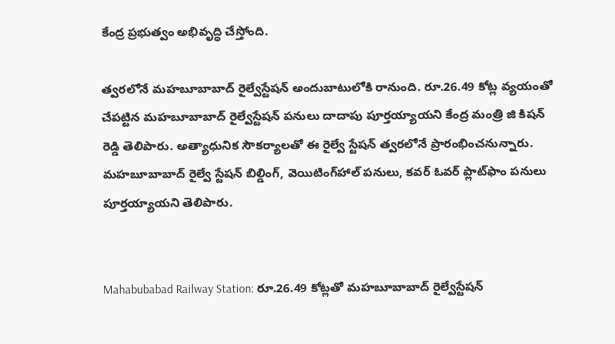కేంద్ర ప్రభుత్వం అభివృద్ధి చేస్తోంది.

త్వరలోనే మహబూబాబాద్‌ రైల్వేస్టేషన్‌ అందుబాటులోకి రానుంది. రూ.26.49 కోట్ల వ్యయంతో చేపట్టిన మహబూబాబాద్‌ రైల్వేస్టేషన్‌ పనులు దాదాపు పూర్తయ్యాయని కేంద్ర మంత్రి జి కిషన్ రెడ్డి తెలిపారు. అత్యాధునిక సౌకర్యాలతో ఈ రైల్వే స్టేషన్ త్వరలోనే ప్రారంభించనున్నారు. మహబూబాబాద్ రైల్వే స్టేషన్ బిల్డింగ్, వెయిటింగ్‌హాల్‌ పనులు, కవర్ ఓవర్ ప్లాట్‌ఫాం పనులు పూర్తయ్యాయని తెలిపారు.


Mahabubabad Railway Station: రూ.26.49 కోట్లతో మహబూబాబాద్‌ రైల్వేస్టేషన్‌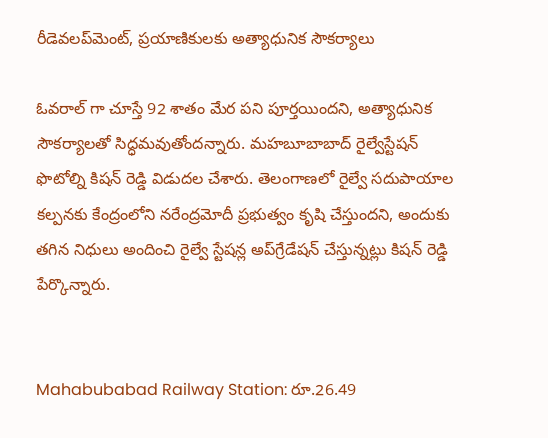రీడెవలప్‌మెంట్, ప్రయాణికులకు అత్యాధునిక సౌకర్యాలు

ఓవరాల్ గా చూస్తే 92 శాతం మేర పని పూర్తయిందని, అత్యాధునిక సౌకర్యాలతో సిద్ధమవుతోందన్నారు. మహబూబాబాద్ రైల్వేస్టేషన్ ఫొటోల్ని కిషన్ రెడ్డి విడుదల చేశారు. తెలంగాణలో రైల్వే సదుపాయాల కల్పనకు కేంద్రంలోని నరేంద్రమోదీ ప్రభుత్వం కృషి చేస్తుందని, అందుకు తగిన నిధులు అందించి రైల్వే స్టేషన్ల అప్‌గ్రేడేషన్ చేస్తున్నట్లు కిషన్ రెడ్డి పేర్కొన్నారు.


Mahabubabad Railway Station: రూ.26.49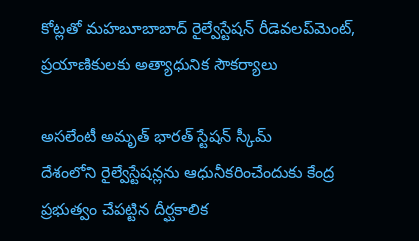కోట్లతో మహబూబాబాద్‌ రైల్వేస్టేషన్‌ రీడెవలప్‌మెంట్, ప్రయాణికులకు అత్యాధునిక సౌకర్యాలు

అసలేంటీ అమృత్ భారత్ స్టేషన్ స్కీమ్
దేశంలోని రైల్వేస్టేషన్లను ఆధునీకరించేందుకు కేంద్ర ప్రభుత్వం చేపట్టిన దీర్ఘకాలిక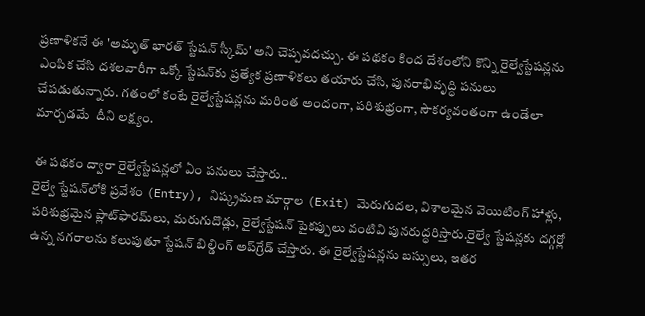ప్రణాళికనే ఈ 'అమృత్ భారత్ స్టేషన్ స్కీమ్' అని చెప్పవదచ్చు. ఈ పథకం కింద దేశంలోని కొన్ని రైల్వేస్టేషన్లను ఎంపిక చేసి దశలవారీగా ఒక్కో స్టేషన్‌కు ప్రత్యేక ప్రణాళికలు తయారు చేసి, పునరాభివృద్ధి పనులు చేపడుతున్నారు. గతంలో కంటే రైల్వేస్టేషన్లను మరింత అందంగా, పరిశుభ్రంగా, సౌకర్యవంతంగా ఉండేలా మార్చడమే  దీని లక్ష్యం.

ఈ పథకం ద్వారా రైల్వేస్టేషన్లలో ఏం పనులు చేస్తారు..
రైల్వే స్టేషన్‌లోకి ప్రవేశం (Entry), నిష్క్రమణ మార్గాల (Exit) మెరుగుదల, విశాలమైన వెయిటింగ్ హాళ్లు, పరిశుభ్రమైన ప్లాట్‌ఫారమ్‌లు, మరుగుదొడ్లు, రైల్వేస్టేషన్ పైకప్పులు వంటివి పునరుద్ధరిస్తారు.రైల్వే స్టేషన్లకు దగ్గర్లో ఉన్న నగరాలను కలుపుతూ స్టేషన్ బిల్డింగ్ అప్‌గ్రేడ్ చేస్తారు. ఈ రైల్వేస్టేషన్లను బస్సులు, ఇతర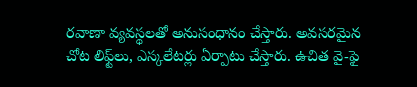రవాణా వ్యవస్థలతో అనుసంధానం చేస్తారు. అవసరమైన చోట లిఫ్ట్‌లు, ఎస్కలేటర్లు ఏర్పాటు చేస్తారు. ఉచిత వై-ఫై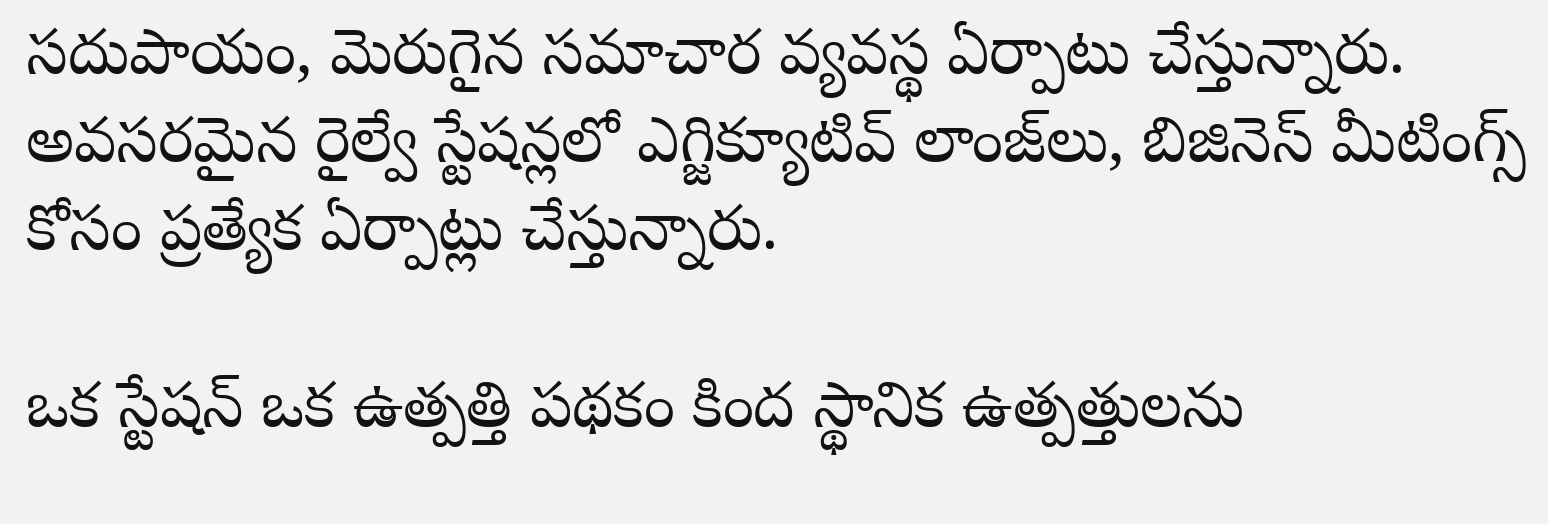సదుపాయం, మెరుగైన సమాచార వ్యవస్థ ఏర్పాటు చేస్తున్నారు. అవసరమైన రైల్వే స్టేషన్లలో ఎగ్జిక్యూటివ్ లాంజ్‌లు, బిజినెస్ మీటింగ్స్ కోసం ప్రత్యేక ఏర్పాట్లు చేస్తున్నారు.

ఒక స్టేషన్ ఒక ఉత్పత్తి పథకం కింద స్థానిక ఉత్పత్తులను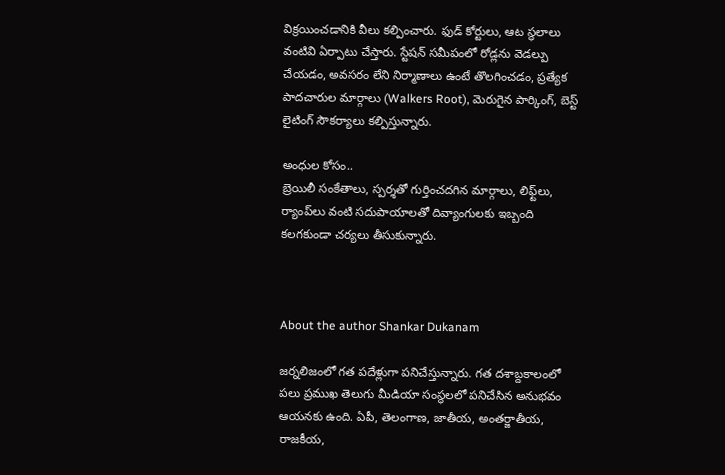విక్రయించడానికి వీలు కల్పించారు. ఫుడ్ కోర్టులు, ఆట స్థలాలు వంటివి ఏర్పాటు చేస్తారు. స్టేషన్ సమీపంలో రోడ్లను వెడల్పు చేయడం, అవసరం లేని నిర్మాణాలు ఉంటే తొలగించడం, ప్రత్యేక పాదచారుల మార్గాలు (Walkers Root), మెరుగైన పార్కింగ్, బెస్ట్ లైటింగ్ సౌకర్యాలు కల్పిస్తున్నారు.

అంధుల కోసం..
బ్రెయిలీ సంకేతాలు, స్పర్శతో గుర్తించదగిన మార్గాలు, లిఫ్ట్‌లు, ర్యాంప్‌లు వంటి సదుపాయాలతో దివ్యాంగులకు ఇబ్బంది కలగకుండా చర్యలు తీసుకున్నారు.



About the author Shankar Dukanam

జర్నలిజంలో గత పదేళ్లుగా పనిచేస్తున్నారు. గత దశాబ్దకాలంలో పలు ప్రముఖ తెలుగు మీడియా సంస్థలలో పనిచేసిన అనుభవం ఆయనకు ఉంది. ఏపీ, తెలంగాణ, జాతీయ, అంతర్జాతీయ, రాజకీయ,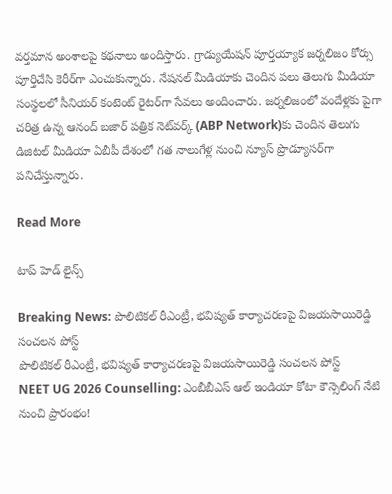వర్తమాన అంశాలపై కథనాలు అందిస్తారు. గ్రాడ్యుయేషన్ పూర్తయ్యాక జర్నలిజం కోర్సు పూర్తిచేసి కెరీర్‌గా ఎంచుకున్నారు. నేషనల్ మీడియాకు చెందిన పలు తెలుగు మీడియా సంస్థలలో సీనియర్ కంటెంట్ రైటర్‌గా సేవలు అందించారు. జర్నలిజంలో వందేళ్లకు పైగా చరిత్ర ఉన్న ఆనంద్ బజార్ పత్రిక నెట్‌వర్క్ (ABP Network)కు చెందిన తెలుగు డిజిటల్ మీడియా ఏబీపీ దేశంలో గత నాలుగేళ్ల నుంచి న్యూస్ ప్రొడ్యూసర్‌గా పనిచేస్తున్నారు.

Read More

టాప్ హెడ్ లైన్స్

Breaking News: పొలిటికల్ రీఎంట్రీ, భవిష్యత్ కార్యాచరణపై విజయసాయిరెడ్డి సంచలన పోస్ట్
పొలిటికల్ రీఎంట్రీ, భవిష్యత్ కార్యాచరణపై విజయసాయిరెడ్డి సంచలన పోస్ట్
NEET UG 2026 Counselling: ఎంబీబీఎస్‌ ఆల్‌ ఇండియా కోటా కౌన్సెలింగ్‌ నేటి నుంచి ప్రారంభం!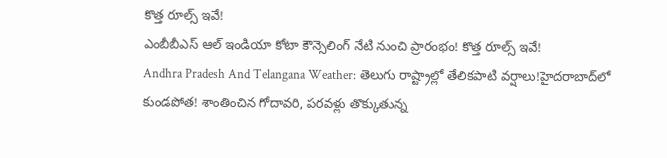కొత్త రూల్స్‌ ఇవే!
ఎంబీబీఎస్‌ ఆల్‌ ఇండియా కోటా కౌన్సెలింగ్‌ నేటి నుంచి ప్రారంభం! కొత్త రూల్స్‌ ఇవే!
Andhra Pradesh And Telangana Weather: తెలుగు రాష్ట్రాల్లో తేలికపాటి వర్షాలు!హైదరాబాద్‌లో కుండపోత! శాంతించిన గోదావరి, పరవళ్లు తొక్కుతున్న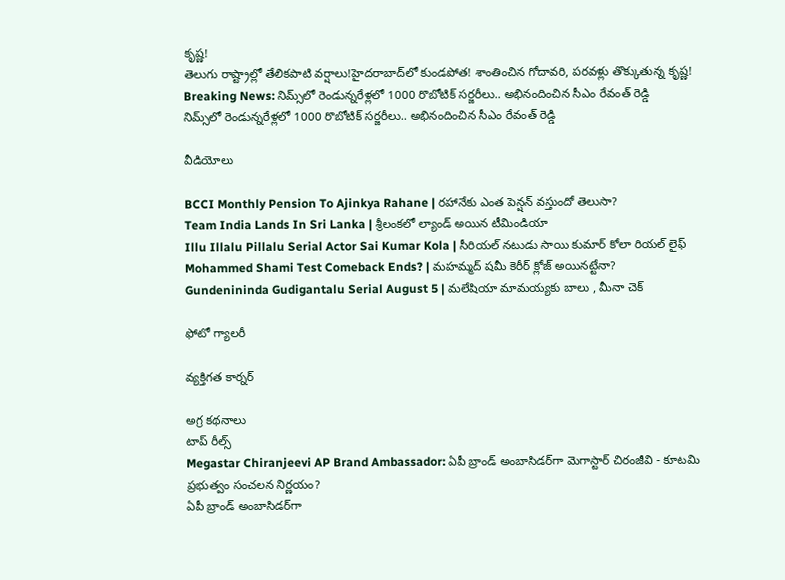కృష్ణ!
తెలుగు రాష్ట్రాల్లో తేలికపాటి వర్షాలు!హైదరాబాద్‌లో కుండపోత! శాంతించిన గోదావరి, పరవళ్లు తొక్కుతున్న కృష్ణ!
Breaking News: నిమ్స్‌లో రెండున్నరేళ్లలో 1000 రొబోటిక్ సర్జరీలు.. అభినందించిన సీఎం రేవంత్ రెడ్డి
నిమ్స్‌లో రెండున్నరేళ్లలో 1000 రొబోటిక్ సర్జరీలు.. అభినందించిన సీఎం రేవంత్ రెడ్డి

వీడియోలు

BCCI Monthly Pension To Ajinkya Rahane | రహానేకు ఎంత పెన్షన్ వస్తుందో తెలుసా?
Team India Lands In Sri Lanka | శ్రీలంకలో ల్యాండ్ అయిన టీమిండియా
Illu Illalu Pillalu Serial Actor Sai Kumar Kola | సీరియల్ నటుడు సాయి కుమార్ కోలా రియల్ లైఫ్
Mohammed Shami Test Comeback Ends? | మహమ్మద్ షమీ కెరీర్ క్లోజ్ అయినట్టేనా?
Gundenininda Gudigantalu Serial August 5 | మలేషియా మామయ్యకు బాలు , మీనా చెక్

ఫోటో గ్యాలరీ

వ్యక్తిగత కార్నర్

అగ్ర కథనాలు
టాప్ రీల్స్
Megastar Chiranjeevi AP Brand Ambassador: ఏపీ బ్రాండ్ అంబాసిడర్‌గా మెగాస్టార్ చిరంజీవి - కూటమి ప్రభుత్వం సంచలన నిర్ణయం?
ఏపీ బ్రాండ్ అంబాసిడర్‌గా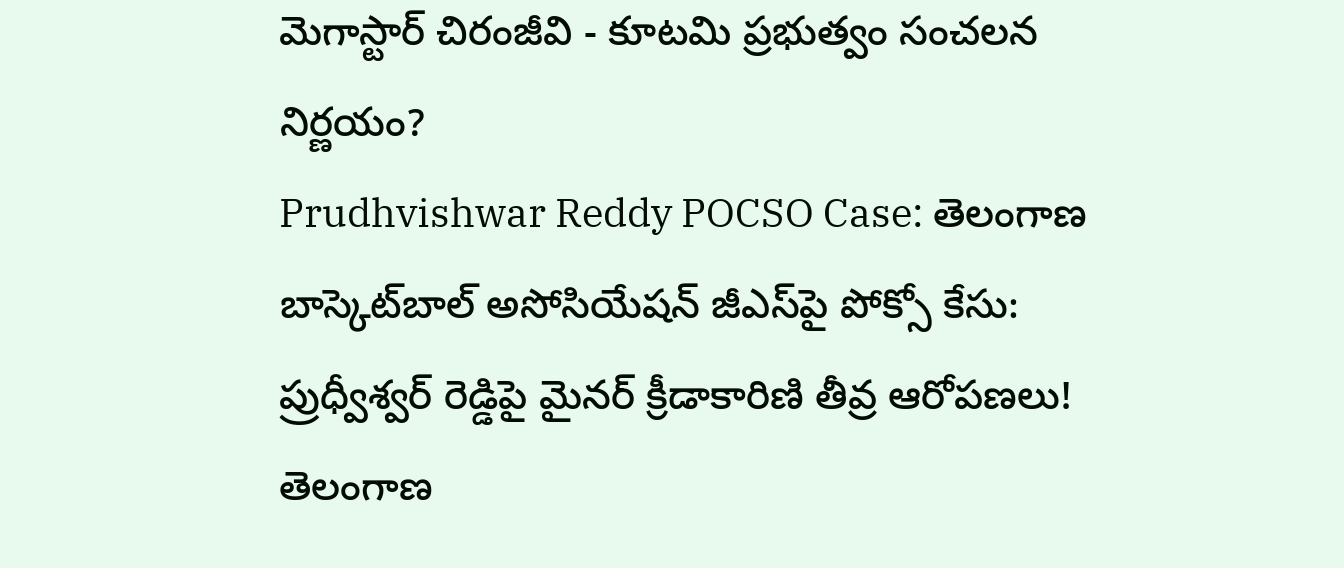మెగాస్టార్ చిరంజీవి - కూటమి ప్రభుత్వం సంచలన నిర్ణయం?
Prudhvishwar Reddy POCSO Case: తెలంగాణ బాస్కెట్‌బాల్ అసోసియేషన్ జీఎస్‌పై పోక్సో కేసు: ప్రుధ్వీశ్వర్ రెడ్డిపై మైనర్ క్రీడాకారిణి తీవ్ర ఆరోపణలు!
తెలంగాణ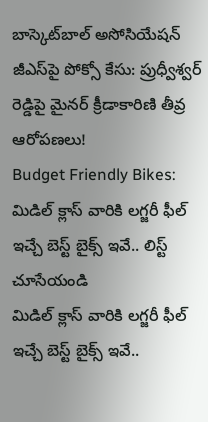బాస్కెట్‌బాల్ అసోసియేషన్ జీఎస్‌పై పోక్సో కేసు: ప్రుధ్వీశ్వర్ రెడ్డిపై మైనర్ క్రీడాకారిణి తీవ్ర ఆరోపణలు!
Budget Friendly Bikes: మిడిల్ క్లాస్ వారికి లగ్జరీ ఫీల్ ఇచ్చే బెస్ట్ బైక్స్ ఇవే.. లిస్ట్ చూసేయండి
మిడిల్ క్లాస్ వారికి లగ్జరీ ఫీల్ ఇచ్చే బెస్ట్ బైక్స్ ఇవే..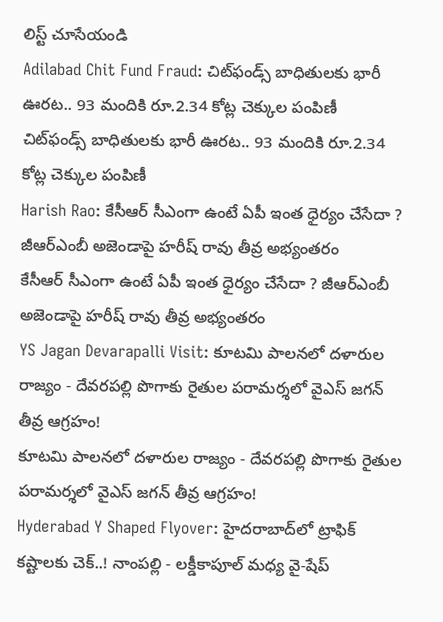లిస్ట్ చూసేయండి
Adilabad Chit Fund Fraud: చిట్‌ఫండ్స్ బాధితులకు భారీ ఊరట.. 93 మందికి రూ.2.34 కోట్ల చెక్కుల పంపిణీ
చిట్‌ఫండ్స్ బాధితులకు భారీ ఊరట.. 93 మందికి రూ.2.34 కోట్ల చెక్కుల పంపిణీ
Harish Rao: కేసీఆర్ సీఎంగా ఉంటే ఏపీ ఇంత ధైర్యం చేసేదా ? జీఆర్ఎంబీ అజెండాపై హరీష్ రావు తీవ్ర అభ్యంతరం
కేసీఆర్ సీఎంగా ఉంటే ఏపీ ఇంత ధైర్యం చేసేదా ? జీఆర్ఎంబీ అజెండాపై హరీష్ రావు తీవ్ర అభ్యంతరం
YS Jagan Devarapalli Visit: కూటమి పాలనలో దళారుల రాజ్యం - దేవరపల్లి పొగాకు రైతుల పరామర్శలో వైఎస్ జగన్‌ తీవ్ర ఆగ్రహం!
కూటమి పాలనలో దళారుల రాజ్యం - దేవరపల్లి పొగాకు రైతుల పరామర్శలో వైఎస్ జగన్‌ తీవ్ర ఆగ్రహం!
Hyderabad Y Shaped Flyover: హైదరాబాద్‌లో ట్రాఫిక్ కష్టాలకు చెక్..! నాంపల్లి - లక్డీకాపూల్ మధ్య వై-షేప్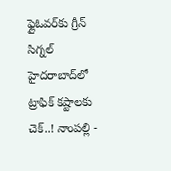ఫ్లైఓవర్‌కు గ్రీన్ సిగ్నల్
హైదరాబాద్‌లో ట్రాఫిక్ కష్టాలకు చెక్..! నాంపల్లి -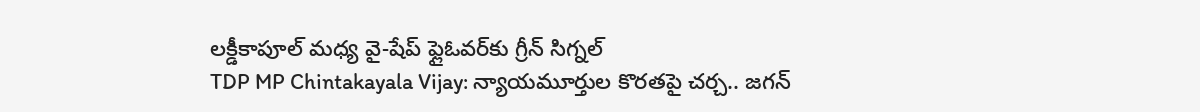లక్డీకాపూల్ మధ్య వై-షేప్ ఫ్లైఓవర్‌కు గ్రీన్ సిగ్నల్
TDP MP Chintakayala Vijay: న్యాయమూర్తుల కొరతపై చర్చ.. జగన్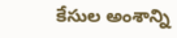కేసుల అంశాన్ని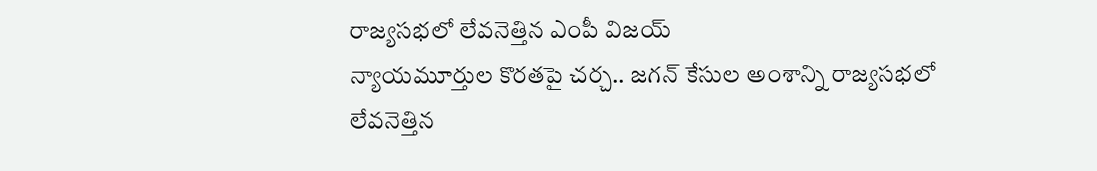రాజ్యసభలో లేవనెత్తిన ఎంపీ విజయ్
న్యాయమూర్తుల కొరతపై చర్చ.. జగన్ కేసుల అంశాన్ని రాజ్యసభలో లేవనెత్తిన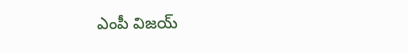ఎంపీ విజయ్